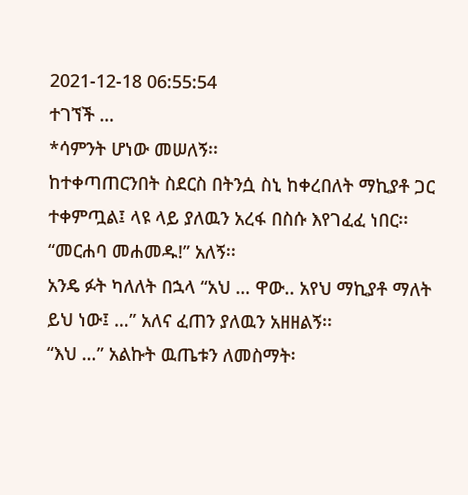2021-12-18 06:55:54
ተገኘች …
*ሳምንት ሆነው መሠለኝ፡፡
ከተቀጣጠርንበት ስደርስ በትንሷ ስኒ ከቀረበለት ማኪያቶ ጋር ተቀምጧል፤ ላዩ ላይ ያለዉን አረፋ በስሱ እየገፈፈ ነበር፡፡
“መርሐባ መሐመዱ!” አለኝ፡፡
አንዴ ፉት ካለለት በኋላ “አህ … ዋው.. አየህ ማኪያቶ ማለት ይህ ነው፤ …” አለና ፈጠን ያለዉን አዘዘልኝ፡፡
“እህ …” አልኩት ዉጤቱን ለመስማት፡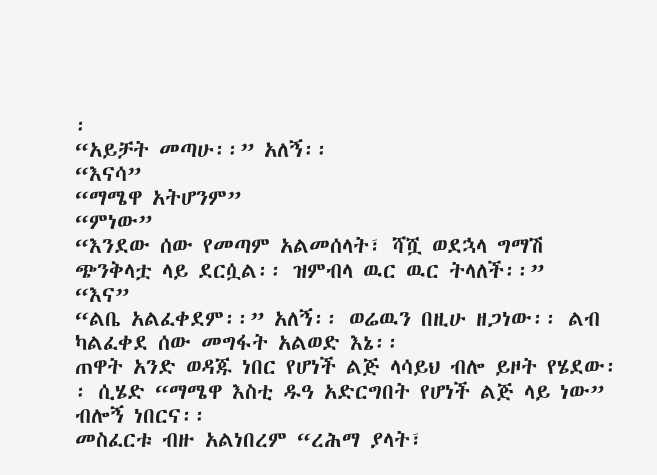፡
“አይቻት መጣሁ፡፡” አለኝ፡፡
“እናሳ”
“ማሜዋ አትሆንም”
“ምነው”
“እንደው ሰው የመጣም አልመሰላት፣ ሻሿ ወደኋላ ግማሽ ጭንቅላቷ ላይ ደርሷል፡፡ ዝምብላ ዉር ዉር ትላለች፡፡”
“እና”
“ልቤ አልፈቀደም፡፡” አለኝ፡፡ ወሬዉን በዚሁ ዘጋነው፡፡ ልብ ካልፈቀደ ሰው መግፋት አልወድ እኔ፡፡
ጠዋት አንድ ወዳጁ ነበር የሆነች ልጅ ላሳይህ ብሎ ይዞት የሄደው፡፡ ሲሄድ “ማሜዋ እስቲ ዱዓ አድርግበት የሆነች ልጅ ላይ ነው” ብሎኝ ነበርና፡፡
መስፈርቱ ብዙ አልነበረም “ረሕማ ያላት፣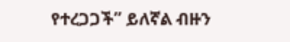የተረጋጋች” ይለኛል ብዙን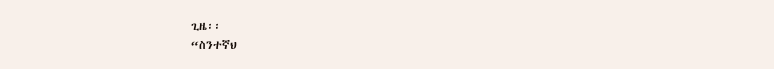ጊዜ፡፡
“ስንተኛህ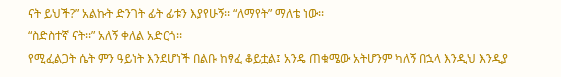ናት ይህች?” አልኩት ድንገት ፊት ፊቱን እያየሁኝ፡፡ “ለማየት” ማለቴ ነው፡፡
“ስድስተኛ ናት፡፡” አለኝ ቀለል አድርጎ፡፡
የሚፈልጋት ሴት ምን ዓይነት እንደሆነች በልቡ ከፃፈ ቆይቷል፤ አንዴ ጠቁሜው አትሆንም ካለኝ በኋላ እንዲህ እንዲያ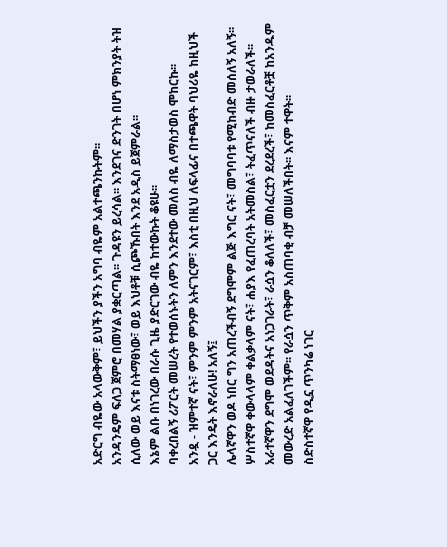አድርግ ብዬው አላውቅም፣ ይህችን ያችን አግባ ብዬም አልተጫንኩትም፡፡
አንዳንዴም ፍለጋ ጀምሮ በመሃል ያቋርጣል፡፡ ጉዳዩን ይረሳል፡፡ እንደገና ድንገት በሆነ ምክንያት ትዝ ሲለው ወይ እናቱ ስትማፀነው፣ ወይ እህቶቹ ሲጮኹበት እንደ አዲስ ይጀምራል፡፡
እኔም ልቡ በነገረው በራሱ ጊዜ ያድርገው ብዬ ከተውኩት ቆዩሁ፡፡
ባቀረበልኝ ሪፖርት መሠረት የተወሰኑትን ለምን እንደተው መለስ ብዬ ለማስታወስ ሞከርኩ፡፡
አንዷ - ዝምተኛ ናት፣ ምንም ምንም አትናገርም፣ እስቲ በዚህ ለፍላፊና በተጫዋት ባህሪዬ ከዚህች ጋር እንዴት እኖራለሁ! አለኝ፤
ሌላኛዋን ወዶ ነበር ግን አጠረችብኝ ደግሞም ልጅ እግር ናት፣ መግባባቱ የሚከብድ መሰለኝ አለኝ፡፡
ሦስተኛዋ ቀውላላም ቀልቃላም ናት፣ ሐያእ የፈጠረባት አትመስል፣ ትፈጥናለች ብዙ ታወራለች፡፡
አራተኛዋን ደግሞ ወደዳትና አነጋገራት፣ ራሷን ቆለለች፣ መስፈርቷን ደረደረች፣ ከመስፈርቶቿ ከአንዱም መውረድ አልፈለገችም፡፡ የራሷን ጥቅም አስጠባቂ ብቻ መሠለችበት፡፡ እናም ተዋት፡፡
ስድስተኛዋ የዲኗ ጥንካሬ ነገር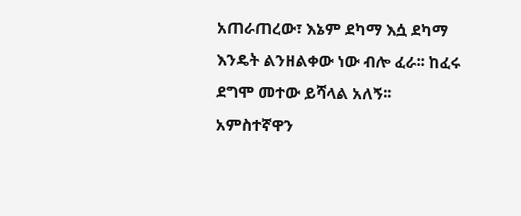አጠራጠረው፣ እኔም ደካማ እሷ ደካማ እንዴት ልንዘልቀው ነው ብሎ ፈራ፡፡ ከፈሩ ደግሞ መተው ይሻላል አለኝ፡፡
አምስተኛዋን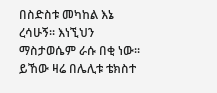በስድስቱ መካከል እኔ ረሳሁኝ፡፡ እነኚህን ማስታወሴም ራሱ በቂ ነው፡፡
ይኸው ዛሬ በሌሊቱ ቴክስተ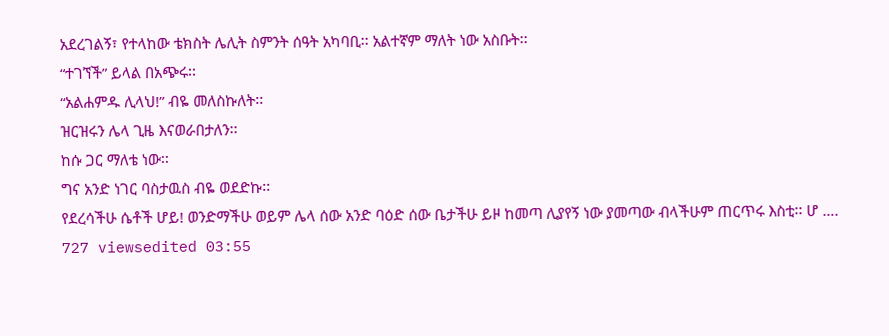አደረገልኝ፣ የተላከው ቴክስት ሌሊት ስምንት ሰዓት አካባቢ፡፡ አልተኛም ማለት ነው አስቡት፡፡
“ተገኘች” ይላል በአጭሩ፡፡
“አልሐምዱ ሊላህ!” ብዬ መለስኩለት፡፡
ዝርዝሩን ሌላ ጊዜ እናወራበታለን፡፡
ከሱ ጋር ማለቴ ነው፡፡
ግና አንድ ነገር ባስታዉስ ብዬ ወደድኩ፡፡
የደረሳችሁ ሴቶች ሆይ! ወንድማችሁ ወይም ሌላ ሰው አንድ ባዕድ ሰው ቤታችሁ ይዞ ከመጣ ሊያየኝ ነው ያመጣው ብላችሁም ጠርጥሩ እስቲ፡፡ ሆ ….
727 viewsedited 03:55